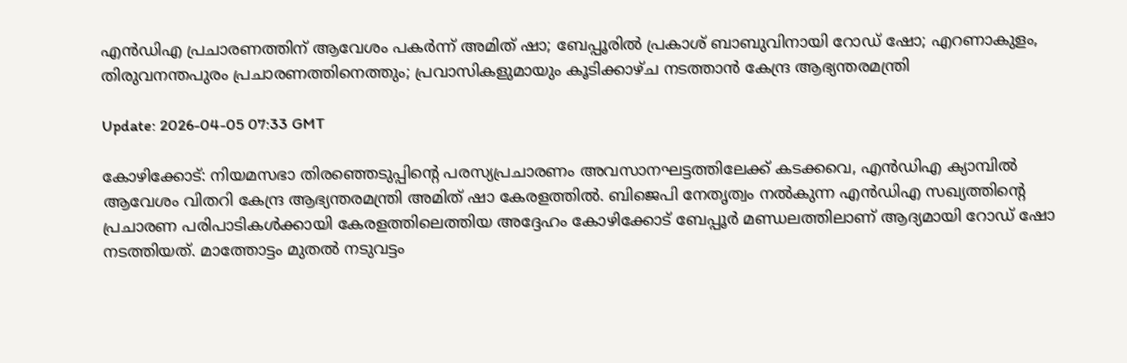എന്‍ഡിഎ പ്രചാരണത്തിന് ആവേശം പകര്‍ന്ന് അമിത് ഷാ; ബേപ്പൂരില്‍ പ്രകാശ് ബാബുവിനായി റോഡ് ഷോ; എറണാകുളം, തിരുവനന്തപുരം പ്രചാരണത്തിനെത്തും; പ്രവാസികളുമായും കൂടിക്കാഴ്ച നടത്താന്‍ കേന്ദ്ര ആഭ്യന്തരമന്ത്രി

Update: 2026-04-05 07:33 GMT

കോഴിക്കോട്: നിയമസഭാ തിരഞ്ഞെടുപ്പിന്റെ പരസ്യപ്രചാരണം അവസാനഘട്ടത്തിലേക്ക് കടക്കവെ, എന്‍ഡിഎ ക്യാമ്പില്‍ ആവേശം വിതറി കേന്ദ്ര ആഭ്യന്തരമന്ത്രി അമിത് ഷാ കേരളത്തില്‍. ബിജെപി നേതൃത്വം നല്‍കുന്ന എന്‍ഡിഎ സഖ്യത്തിന്റെ പ്രചാരണ പരിപാടികള്‍ക്കായി കേരളത്തിലെത്തിയ അദ്ദേഹം കോഴിക്കോട് ബേപ്പൂര്‍ മണ്ഡലത്തിലാണ് ആദ്യമായി റോഡ് ഷോ നടത്തിയത്. മാത്തോട്ടം മുതല്‍ നടുവട്ടം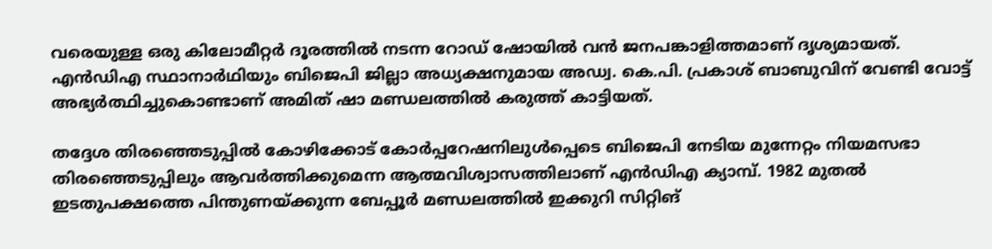വരെയുള്ള ഒരു കിലോമീറ്റര്‍ ദൂരത്തില്‍ നടന്ന റോഡ് ഷോയില്‍ വന്‍ ജനപങ്കാളിത്തമാണ് ദൃശ്യമായത്. എന്‍ഡിഎ സ്ഥാനാര്‍ഥിയും ബിജെപി ജില്ലാ അധ്യക്ഷനുമായ അഡ്വ. കെ.പി. പ്രകാശ് ബാബുവിന് വേണ്ടി വോട്ട് അഭ്യര്‍ത്ഥിച്ചുകൊണ്ടാണ് അമിത് ഷാ മണ്ഡലത്തില്‍ കരുത്ത് കാട്ടിയത്.

തദ്ദേശ തിരഞ്ഞെടുപ്പില്‍ കോഴിക്കോട് കോര്‍പ്പറേഷനിലുള്‍പ്പെടെ ബിജെപി നേടിയ മുന്നേറ്റം നിയമസഭാ തിരഞ്ഞെടുപ്പിലും ആവര്‍ത്തിക്കുമെന്ന ആത്മവിശ്വാസത്തിലാണ് എന്‍ഡിഎ ക്യാമ്പ്. 1982 മുതല്‍ ഇടതുപക്ഷത്തെ പിന്തുണയ്ക്കുന്ന ബേപ്പൂര്‍ മണ്ഡലത്തില്‍ ഇക്കുറി സിറ്റിങ്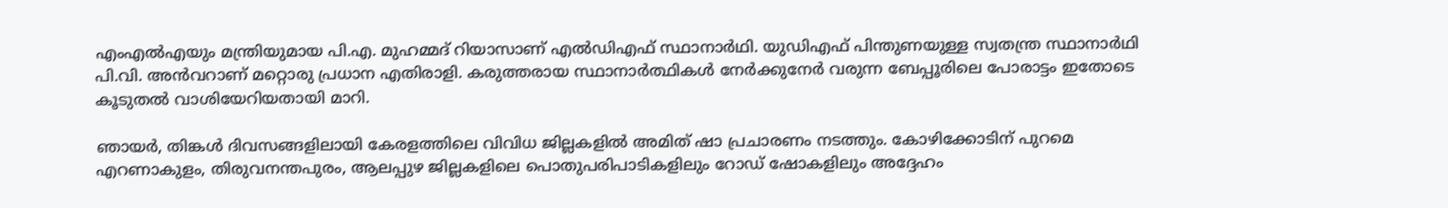എംഎല്‍എയും മന്ത്രിയുമായ പി.എ. മുഹമ്മദ് റിയാസാണ് എല്‍ഡിഎഫ് സ്ഥാനാര്‍ഥി. യുഡിഎഫ് പിന്തുണയുള്ള സ്വതന്ത്ര സ്ഥാനാര്‍ഥി പി.വി. അന്‍വറാണ് മറ്റൊരു പ്രധാന എതിരാളി. കരുത്തരായ സ്ഥാനാര്‍ത്ഥികള്‍ നേര്‍ക്കുനേര്‍ വരുന്ന ബേപ്പൂരിലെ പോരാട്ടം ഇതോടെ കൂടുതല്‍ വാശിയേറിയതായി മാറി.

ഞായര്‍, തിങ്കള്‍ ദിവസങ്ങളിലായി കേരളത്തിലെ വിവിധ ജില്ലകളില്‍ അമിത് ഷാ പ്രചാരണം നടത്തും. കോഴിക്കോടിന് പുറമെ എറണാകുളം, തിരുവനന്തപുരം, ആലപ്പുഴ ജില്ലകളിലെ പൊതുപരിപാടികളിലും റോഡ് ഷോകളിലും അദ്ദേഹം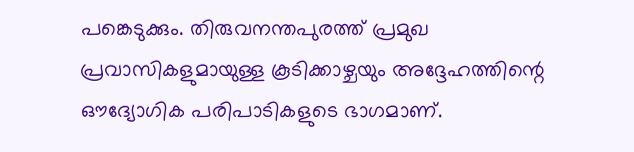പങ്കെടുക്കും. തിരുവനന്തപുരത്ത് പ്രമുഖ പ്രവാസികളുമായുള്ള കൂടിക്കാഴ്ചയും അദ്ദേഹത്തിന്റെ ഔദ്യോഗിക പരിപാടികളുടെ ഭാഗമാണ്.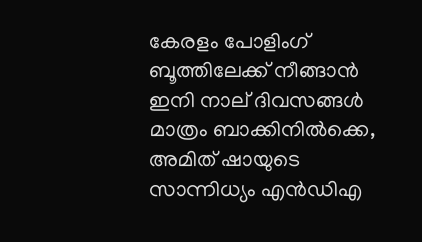കേരളം പോളിംഗ് ബൂത്തിലേക്ക് നീങ്ങാന്‍ ഇനി നാല് ദിവസങ്ങള്‍ മാത്രം ബാക്കിനില്‍ക്കെ, അമിത് ഷായുടെ സാന്നിധ്യം എന്‍ഡിഎ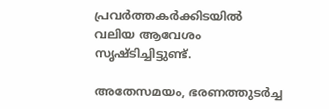പ്രവര്‍ത്തകര്‍ക്കിടയില്‍ വലിയ ആവേശം സൃഷ്ടിച്ചിട്ടുണ്ട്.

അതേസമയം, ഭരണത്തുടര്‍ച്ച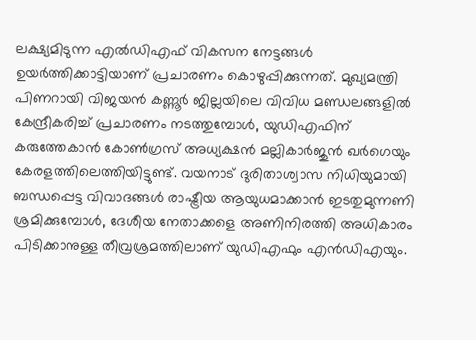ലക്ഷ്യമിടുന്ന എല്‍ഡിഎഫ് വികസന നേട്ടങ്ങള്‍ ഉയര്‍ത്തിക്കാട്ടിയാണ് പ്രചാരണം കൊഴുപ്പിക്കുന്നത്. മുഖ്യമന്ത്രി പിണറായി വിജയന്‍ കണ്ണൂര്‍ ജില്ലയിലെ വിവിധ മണ്ഡലങ്ങളില്‍ കേന്ദ്രീകരിച്ച് പ്രചാരണം നടത്തുമ്പോള്‍, യുഡിഎഫിന് കരുത്തേകാന്‍ കോണ്‍ഗ്രസ് അധ്യക്ഷന്‍ മല്ലികാര്‍ജുന്‍ ഖര്‍ഗെയും കേരളത്തിലെത്തിയിട്ടുണ്ട്. വയനാട് ദുരിതാശ്വാസ നിധിയുമായി ബന്ധപ്പെട്ട വിവാദങ്ങള്‍ രാഷ്ട്രീയ ആയുധമാക്കാന്‍ ഇടതുമുന്നണി ശ്രമിക്കുമ്പോള്‍, ദേശീയ നേതാക്കളെ അണിനിരത്തി അധികാരം പിടിക്കാനുള്ള തീവ്രശ്രമത്തിലാണ് യുഡിഎഫും എന്‍ഡിഎയും.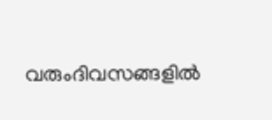വരുംദിവസങ്ങളില്‍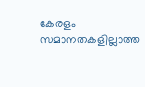കേരളം സമാനതകളില്ലാത്ത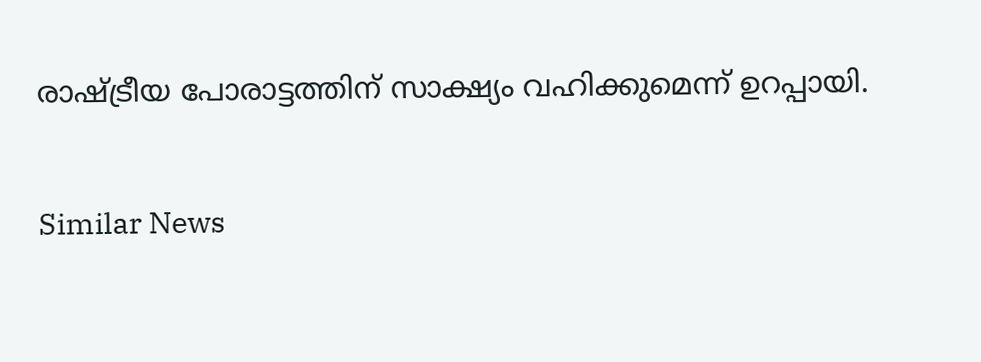രാഷ്ട്രീയ പോരാട്ടത്തിന് സാക്ഷ്യം വഹിക്കുമെന്ന് ഉറപ്പായി.

Similar News